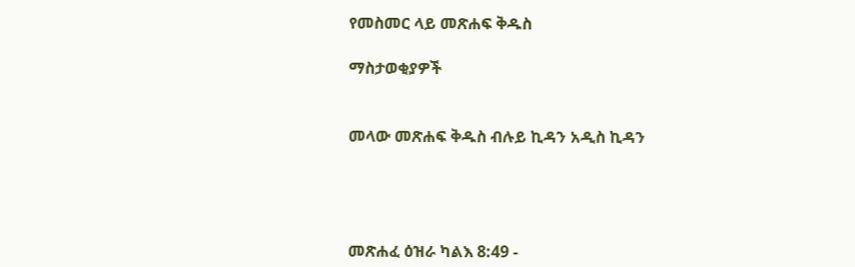የመስመር ላይ መጽሐፍ ቅዱስ

ማስታወቂያዎች


መላው መጽሐፍ ቅዱስ ብሉይ ኪዳን አዲስ ኪዳን




መጽሐፈ ዕዝራ ካልእ 8:49 -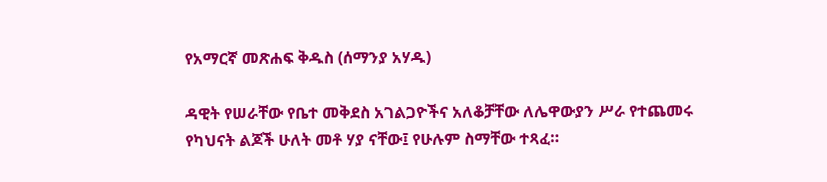የአማርኛ መጽሐፍ ቅዱስ (ሰማንያ አሃዱ)

ዳዊት የሠራቸው የቤተ መቅደስ አገልጋዮችና አለቆቻቸው ለሌዋውያን ሥራ የተጨመሩ የካህናት ልጆች ሁለት መቶ ሃያ ናቸው፤ የሁሉም ስማቸው ተጻፈ።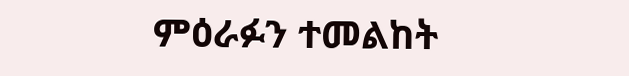ምዕራፉን ተመልከት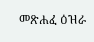መጽሐፈ ዕዝራ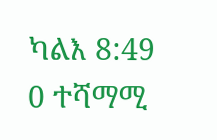ካልእ 8:49
0 ተሻማሚ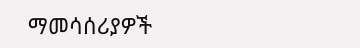ማመሳሰሪያዎች